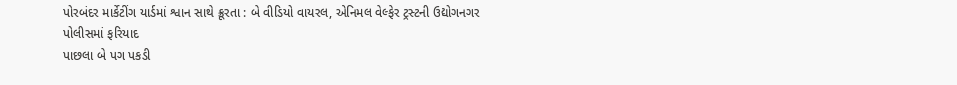પોરબંદર માર્કેટીંગ યાર્ડમાં શ્વાન સાથે ક્રૂરતા : બે વીડિયો વાયરલ, એનિમલ વેલ્ફેર ટ્રસ્ટની ઉદ્યોગનગર પોલીસમાં ફરિયાદ
પાછલા બે પગ પકડી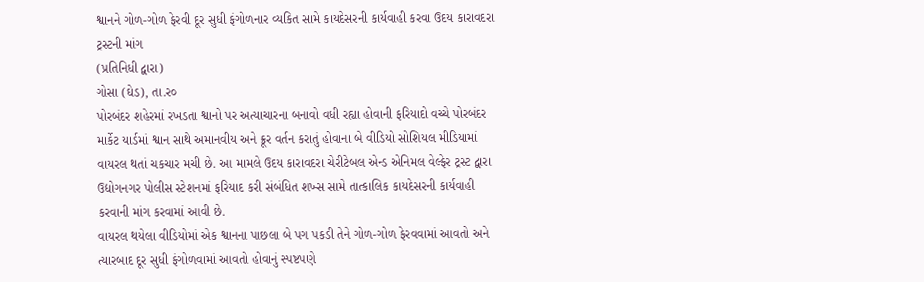શ્વાનને ગોળ-ગોળ ફેરવી દૂર સુધી ફંગોળનાર વ્યકિત સામે કાયદેસરની કાર્યવાહી કરવા ઉદય કારાવદરા ટ્રસ્ટની માંગ
(પ્રતિનિધી દ્વારા)
ગોસા (ઘેડ), તા.ર૦
પોરબંદર શહેરમાં રખડતા શ્વાનો પર અત્યાચારના બનાવો વધી રહ્યા હોવાની ફરિયાદો વચ્ચે પોરબંદર માર્કેટ યાર્ડમાં શ્વાન સાથે અમાનવીય અને ક્રૂર વર્તન કરાતું હોવાના બે વીડિયો સોશિયલ મીડિયામાં વાયરલ થતાં ચકચાર મચી છે. આ મામલે ઉદય કારાવદરા ચેરીટેબલ એન્ડ એનિમલ વેલ્ફેર ટ્રસ્ટ દ્વારા ઉદ્યોગનગર પોલીસ સ્ટેશનમાં ફરિયાદ કરી સંબંધિત શખ્સ સામે તાત્કાલિક કાયદેસરની કાર્યવાહી કરવાની માંગ કરવામાં આવી છે.
વાયરલ થયેલા વીડિયોમાં એક શ્વાનના પાછલા બે પગ પકડી તેને ગોળ-ગોળ ફેરવવામાં આવતો અને ત્યારબાદ દૂર સુધી ફંગોળવામાં આવતો હોવાનું સ્પષ્ટપણે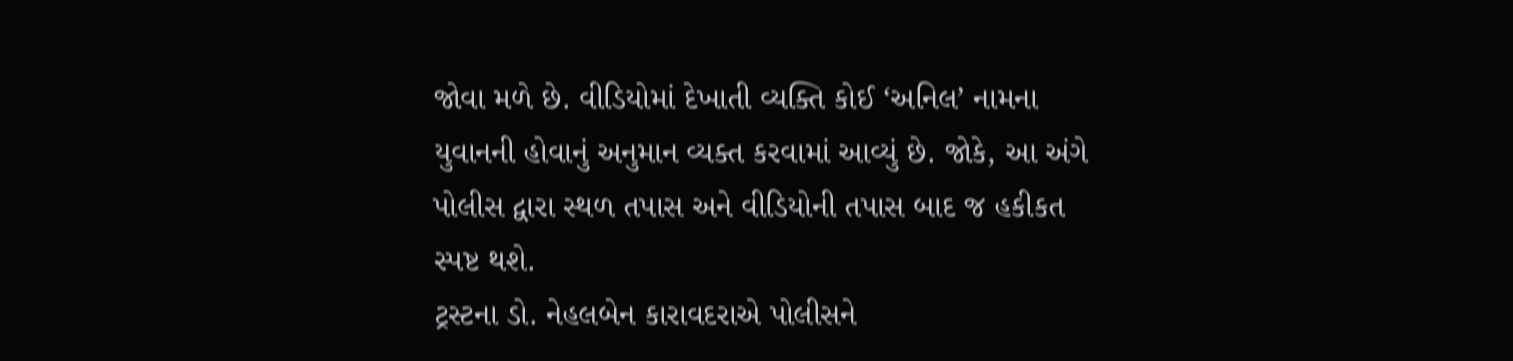જોવા મળે છે. વીડિયોમાં દેખાતી વ્યક્તિ કોઈ ‘અનિલ’ નામના યુવાનની હોવાનું અનુમાન વ્યક્ત કરવામાં આવ્યું છે. જોકે, આ અંગે પોલીસ દ્વારા સ્થળ તપાસ અને વીડિયોની તપાસ બાદ જ હકીકત સ્પષ્ટ થશે.
ટ્રસ્ટના ડો. નેહલબેન કારાવદરાએ પોલીસને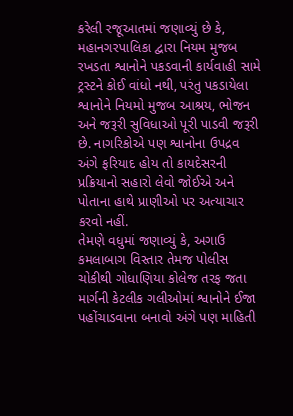કરેલી રજૂઆતમાં જણાવ્યું છે કે, મહાનગરપાલિકા દ્વારા નિયમ મુજબ રખડતા શ્વાનોને પકડવાની કાર્યવાહી સામે ટ્રસ્ટને કોઈ વાંધો નથી, પરંતુ પકડાયેલા શ્વાનોને નિયમો મુજબ આશ્રય, ભોજન અને જરૂરી સુવિધાઓ પૂરી પાડવી જરૂરી છે. નાગરિકોએ પણ શ્વાનોના ઉપદ્રવ અંગે ફરિયાદ હોય તો કાયદેસરની પ્રક્રિયાનો સહારો લેવો જોઈએ અને પોતાના હાથે પ્રાણીઓ પર અત્યાચાર કરવો નહીં.
તેમણે વધુમાં જણાવ્યું કે, અગાઉ કમલાબાગ વિસ્તાર તેમજ પોલીસ ચોકીથી ગોધાણિયા કોલેજ તરફ જતા માર્ગની કેટલીક ગલીઓમાં શ્વાનોને ઈજા પહોંચાડવાના બનાવો અંગે પણ માહિતી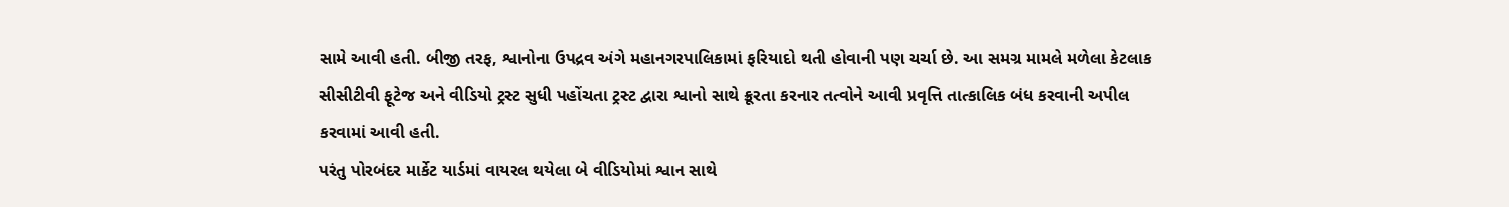સામે આવી હતી. બીજી તરફ, શ્વાનોના ઉપદ્રવ અંગે મહાનગરપાલિકામાં ફરિયાદો થતી હોવાની પણ ચર્ચા છે. આ સમગ્ર મામલે મળેલા કેટલાક સીસીટીવી ફૂટેજ અને વીડિયો ટ્રસ્ટ સુધી પહોંચતા ટ્રસ્ટ દ્વારા શ્વાનો સાથે ક્રૂરતા કરનાર તત્વોને આવી પ્રવૃત્તિ તાત્કાલિક બંધ કરવાની અપીલ કરવામાં આવી હતી.
પરંતુ પોરબંદર માર્કેટ યાર્ડમાં વાયરલ થયેલા બે વીડિયોમાં શ્વાન સાથે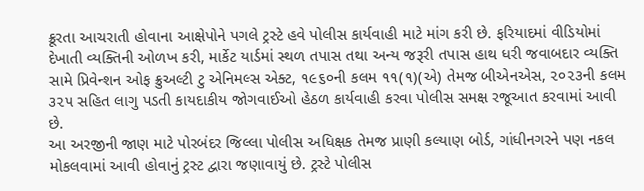ક્રૂરતા આચરાતી હોવાના આક્ષેપોને પગલે ટ્રસ્ટે હવે પોલીસ કાર્યવાહી માટે માંગ કરી છે. ફરિયાદમાં વીડિયોમાં દેખાતી વ્યક્તિની ઓળખ કરી, માર્કેટ યાર્ડમાં સ્થળ તપાસ તથા અન્ય જરૂરી તપાસ હાથ ધરી જવાબદાર વ્યક્તિ સામે પ્રિવેન્શન ઓફ ક્રુઅલ્ટી ટુ એનિમલ્સ એક્ટ, ૧૯૬૦ની કલમ ૧૧(૧)(એ) તેમજ બીએનએસ, ૨૦૨૩ની કલમ ૩૨૫ સહિત લાગુ પડતી કાયદાકીય જોગવાઈઓ હેઠળ કાર્યવાહી કરવા પોલીસ સમક્ષ રજૂઆત કરવામાં આવી છે.
આ અરજીની જાણ માટે પોરબંદર જિલ્લા પોલીસ અધિક્ષક તેમજ પ્રાણી કલ્યાણ બોર્ડ, ગાંધીનગરને પણ નકલ મોકલવામાં આવી હોવાનું ટ્રસ્ટ દ્વારા જણાવાયું છે. ટ્રસ્ટે પોલીસ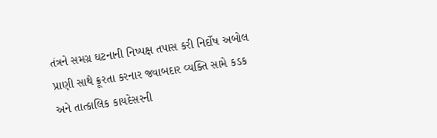તંત્રને સમગ્ર ઘટનાની નિષ્પક્ષ તપાસ કરી નિર્દોષ અબોલ પ્રાણી સાથે ક્રૂરતા કરનાર જવાબદાર વ્યક્તિ સામે કડક અને તાત્કાલિક કાયદેસરની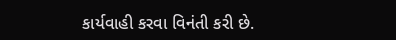કાર્યવાહી કરવા વિનંતી કરી છે.